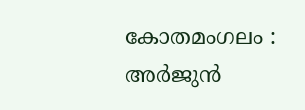കോതമംഗലം : അർജുൻ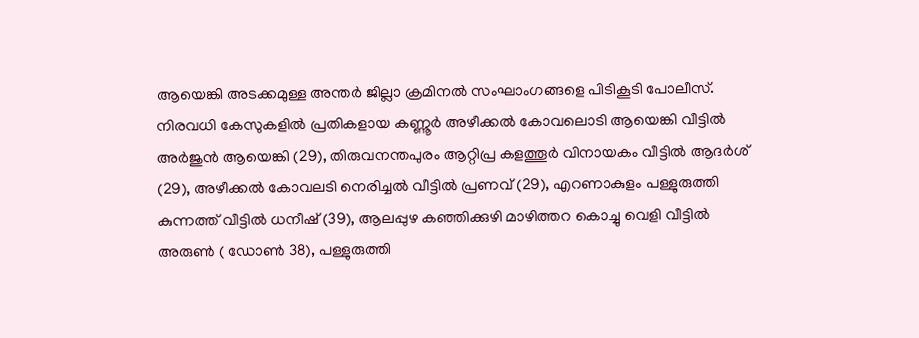ആയെങ്കി അടക്കമുള്ള അന്തർ ജില്ലാ ക്രമിനൽ സംഘാംഗങ്ങളെ പിടികൂടി പോലീസ്. നിരവധി കേസുകളിൽ പ്രതികളായ കണ്ണൂർ അഴീക്കൽ കോവലൊടി ആയെങ്കി വീട്ടിൽ അർജുൻ ആയെങ്കി (29), തിരുവനന്തപുരം ആറ്റിപ്ര കളത്തൂർ വിനായകം വീട്ടിൽ ആദർശ് (29), അഴീക്കൽ കോവലടി നെരിച്ചൽ വീട്ടിൽ പ്രണവ് (29), എറണാകുളം പള്ളുരുത്തി കുന്നത്ത് വീട്ടിൽ ധനീഷ് (39), ആലപ്പുഴ കഞ്ഞിക്കുഴി മാഴിത്തറ കൊച്ചു വെളി വീട്ടിൽ അരുൺ ( ഡോൺ 38), പള്ളുരുത്തി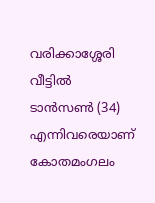വരിക്കാശ്ശേരി വീട്ടിൽ ടാൻസൺ (34) എന്നിവരെയാണ് കോതമംഗലം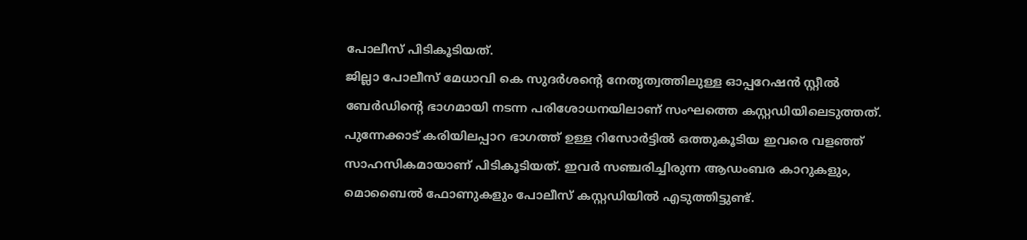പോലീസ് പിടികൂടിയത്.
ജില്ലാ പോലീസ് മേധാവി കെ സുദർശന്റെ നേതൃത്വത്തിലുള്ള ഓപ്പറേഷൻ സ്റ്റീൽ ബേർഡിന്റെ ഭാഗമായി നടന്ന പരിശോധനയിലാണ് സംഘത്തെ കസ്റ്റഡിയിലെടുത്തത്. പുന്നേക്കാട് കരിയിലപ്പാറ ഭാഗത്ത് ഉള്ള റിസോർട്ടിൽ ഒത്തുകൂടിയ ഇവരെ വളഞ്ഞ് സാഹസികമായാണ് പിടികൂടിയത്. ഇവർ സഞ്ചരിച്ചിരുന്ന ആഡംബര കാറുകളും, മൊബൈൽ ഫോണുകളും പോലീസ് കസ്റ്റഡിയിൽ എടുത്തിട്ടുണ്ട്.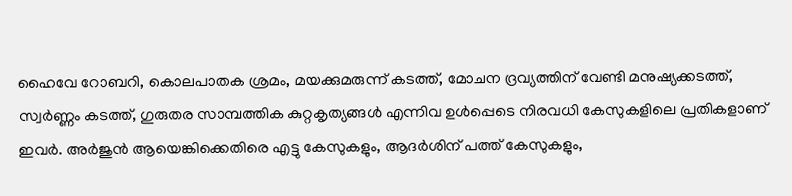ഹൈവേ റോബറി, കൊലപാതക ശ്രമം, മയക്കുമരുന്ന് കടത്ത്, മോചന ദ്രവ്യത്തിന് വേണ്ടി മനുഷ്യക്കടത്ത്, സ്വർണ്ണം കടത്ത്, ഗുരുതര സാമ്പത്തിക കുറ്റകൃത്യങ്ങൾ എന്നിവ ഉൾപ്പെടെ നിരവധി കേസുകളിലെ പ്രതികളാണ് ഇവർ. അർജുൻ ആയെങ്കിക്കെതിരെ എട്ടു കേസുകളും, ആദർശിന് പത്ത് കേസുകളും,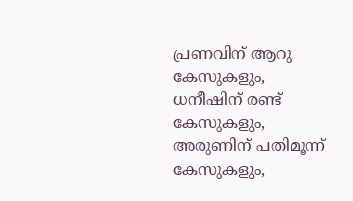പ്രണവിന് ആറു കേസുകളും, ധനീഷിന് രണ്ട് കേസുകളും, അരുണിന് പതിമൂന്ന് കേസുകളും,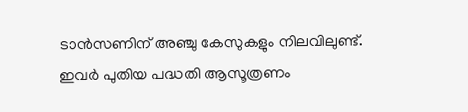ടാൻസണിന് അഞ്ചു കേസുകളും നിലവിലുണ്ട്.
ഇവർ പുതിയ പദ്ധതി ആസൂത്രണം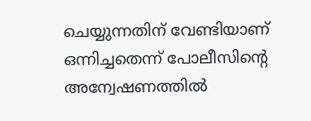ചെയ്യുന്നതിന് വേണ്ടിയാണ് ഒന്നിച്ചതെന്ന് പോലീസിന്റെ അന്വേഷണത്തിൽ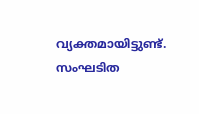വ്യക്തമായിട്ടുണ്ട്. സംഘടിത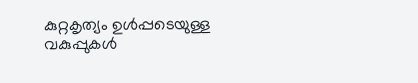കുറ്റകൃത്യം ഉൾപ്പടെയുള്ള വകുപ്പുകൾ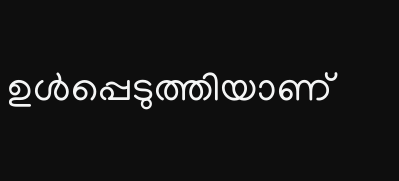ഉൾപ്പെടുത്തിയാണ്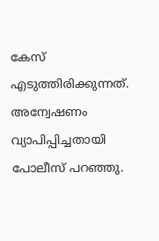കേസ് എടുത്തിരിക്കുന്നത്. അന്വേഷണം വ്യാപിപ്പിച്ചതായി പോലീസ് പറഞ്ഞു.